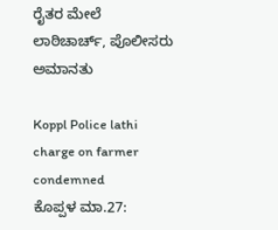ರೈತರ ಮೇಲೆ ಲಾಠಿಚಾರ್ಚ್, ಪೊಲೀಸರು ಅಮಾನತು

Koppl Police lathi charge on farmer condemned
ಕೊಪ್ಪಳ ಮಾ.27: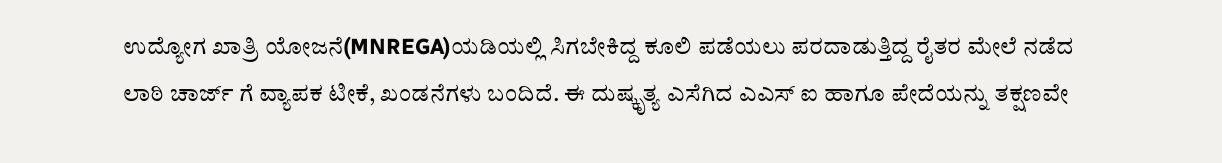ಉದ್ಯೋಗ ಖಾತ್ರಿ ಯೋಜನೆ(MNREGA)ಯಡಿಯಲ್ಲಿ ಸಿಗಬೇಕಿದ್ದ ಕೂಲಿ ಪಡೆಯಲು ಪರದಾಡುತ್ತಿದ್ದ ರೈತರ ಮೇಲೆ ನಡೆದ ಲಾಠಿ ಚಾರ್ಜ್ ಗೆ ವ್ಯಾಪಕ ಟೀಕೆ, ಖಂಡನೆಗಳು ಬಂದಿದೆ. ಈ ದುಷ್ಕೃತ್ಯ ಎಸೆಗಿದ ಎಎಸ್ ಐ ಹಾಗೂ ಪೇದೆಯನ್ನು ತಕ್ಷಣವೇ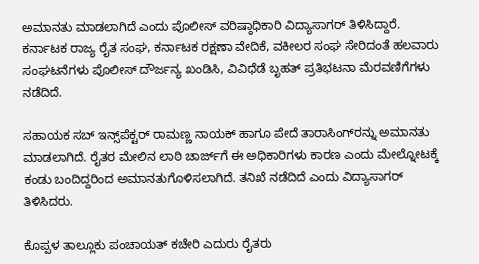ಅಮಾನತು ಮಾಡಲಾಗಿದೆ ಎಂದು ಪೊಲೀಸ್ ವರಿಷ್ಠಾಧಿಕಾರಿ ವಿದ್ಯಾಸಾಗರ್ ತಿಳಿಸಿದ್ದಾರೆ. ಕರ್ನಾಟಕ ರಾಜ್ಯ ರೈತ ಸಂಘ, ಕರ್ನಾಟಕ ರಕ್ಷಣಾ ವೇದಿಕೆ, ವಕೀಲರ ಸಂಘ ಸೇರಿದಂತೆ ಹಲವಾರು ಸಂಘಟನೆಗಳು ಪೊಲೀಸ್ ದೌರ್ಜನ್ಯ ಖಂಡಿಸಿ, ವಿವಿಧೆಡೆ ಬೃಹತ್ ಪ್ರತಿಭಟನಾ ಮೆರವಣಿಗೆಗಳು ನಡೆದಿದೆ.

ಸಹಾಯಕ ಸಬ್ ಇನ್ಸ್‌ಪೆಕ್ಟರ್ ರಾಮಣ್ಣ ನಾಯಕ್ ಹಾಗೂ ಪೇದೆ ತಾರಾಸಿಂಗ್‌ರನ್ನು ಅಮಾನತು ಮಾಡಲಾಗಿದೆ. ರೈತರ ಮೇಲಿನ ಲಾಠಿ ಚಾರ್ಜ್‌ಗೆ ಈ ಅಧಿಕಾರಿಗಳು ಕಾರಣ ಎಂದು ಮೇಲ್ನೋಟಕ್ಕೆ ಕಂಡು ಬಂದಿದ್ದರಿಂದ ಅಮಾನತುಗೊಳಿಸಲಾಗಿದೆ. ತನಿಖೆ ನಡೆದಿದೆ ಎಂದು ವಿದ್ಯಾಸಾಗರ್ ತಿಳಿಸಿದರು.

ಕೊಪ್ಪಳ ತಾಲ್ಲೂಕು ಪಂಚಾಯತ್ ಕಚೇರಿ ಎದುರು ರೈತರು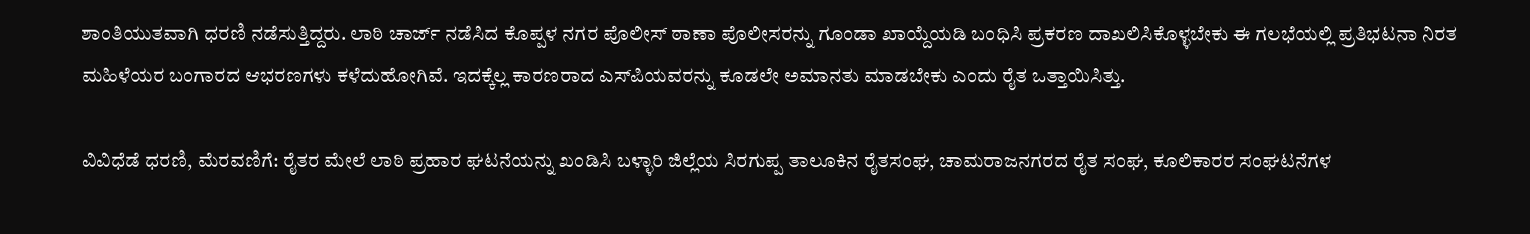ಶಾಂತಿಯುತವಾಗಿ ಧರಣಿ ನಡೆಸುತ್ತಿದ್ದರು. ಲಾಠಿ ಚಾರ್ಜ್ ನಡೆಸಿದ ಕೊಪ್ಪಳ ನಗರ ಪೊಲೀಸ್ ಠಾಣಾ ಪೊಲೀಸರನ್ನು ಗೂಂಡಾ ಖಾಯ್ದೆಯಡಿ ಬಂಧಿಸಿ ಪ್ರಕರಣ ದಾಖಲಿಸಿಕೊಳ್ಳಬೇಕು ಈ ಗಲಭೆಯಲ್ಲಿ ಪ್ರತಿಭಟನಾ ನಿರತ ಮಹಿಳೆಯರ ಬಂಗಾರದ ಆಭರಣಗಳು ಕಳೆದುಹೋಗಿವೆ. ಇದಕ್ಕೆಲ್ಲ ಕಾರಣರಾದ ಎಸ್‌ಪಿಯವರನ್ನು ಕೂಡಲೇ ಅಮಾನತು ಮಾಡಬೇಕು ಎಂದು ರೈತ ಒತ್ತಾಯಿಸಿತ್ತು.

ವಿವಿಧೆಡೆ ಧರಣಿ, ಮೆರವಣಿಗೆ: ರೈತರ ಮೇಲೆ ಲಾಠಿ ಪ್ರಹಾರ ಘಟನೆಯನ್ನು ಖಂಡಿಸಿ ಬಳ್ಳಾರಿ ಜಿಲ್ಲೆಯ ಸಿರಗುಪ್ಪ ತಾಲೂಕಿನ ರೈತಸಂಘ, ಚಾಮರಾಜನಗರದ ರೈತ ಸಂಘ, ಕೂಲಿಕಾರರ ಸಂಘಟನೆಗಳ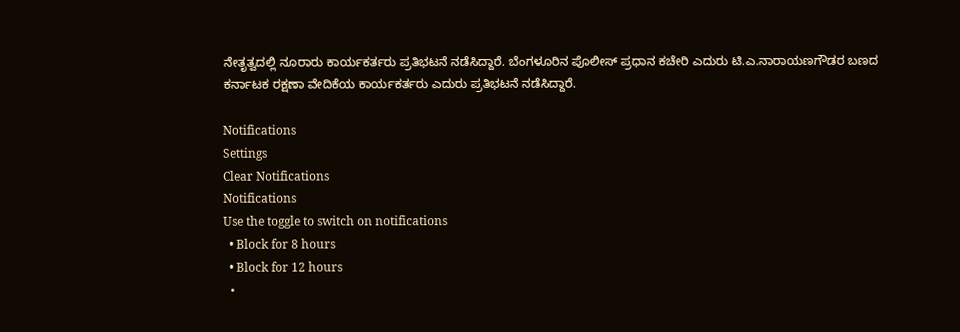ನೇತೃತ್ವದಲ್ಲಿ ನೂರಾರು ಕಾರ್ಯಕರ್ತರು ಪ್ರತಿಭಟನೆ ನಡೆಸಿದ್ದಾರೆ. ಬೆಂಗಳೂರಿನ ಪೊಲೀಸ್ ಪ್ರಧಾನ ಕಚೇರಿ ಎದುರು ಟಿ.ಎ.ನಾರಾಯಣಗೌಡರ ಬಣದ ಕರ್ನಾಟಕ ರಕ್ಷಣಾ ವೇದಿಕೆಯ ಕಾರ್ಯಕರ್ತರು ಎದುರು ಪ್ರತಿಭಟನೆ ನಡೆಸಿದ್ದಾರೆ.

Notifications
Settings
Clear Notifications
Notifications
Use the toggle to switch on notifications
  • Block for 8 hours
  • Block for 12 hours
  •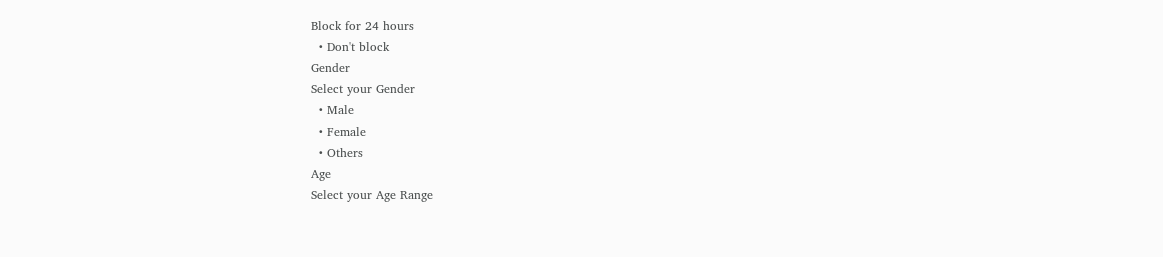Block for 24 hours
  • Don't block
Gender
Select your Gender
  • Male
  • Female
  • Others
Age
Select your Age Range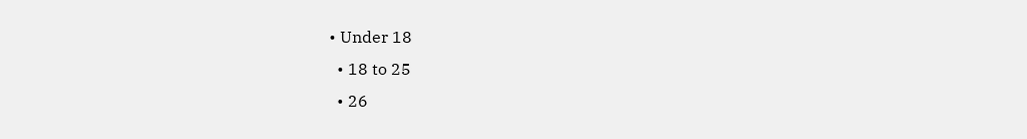• Under 18
  • 18 to 25
  • 26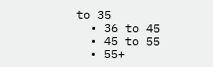to 35
  • 36 to 45
  • 45 to 55
  • 55+